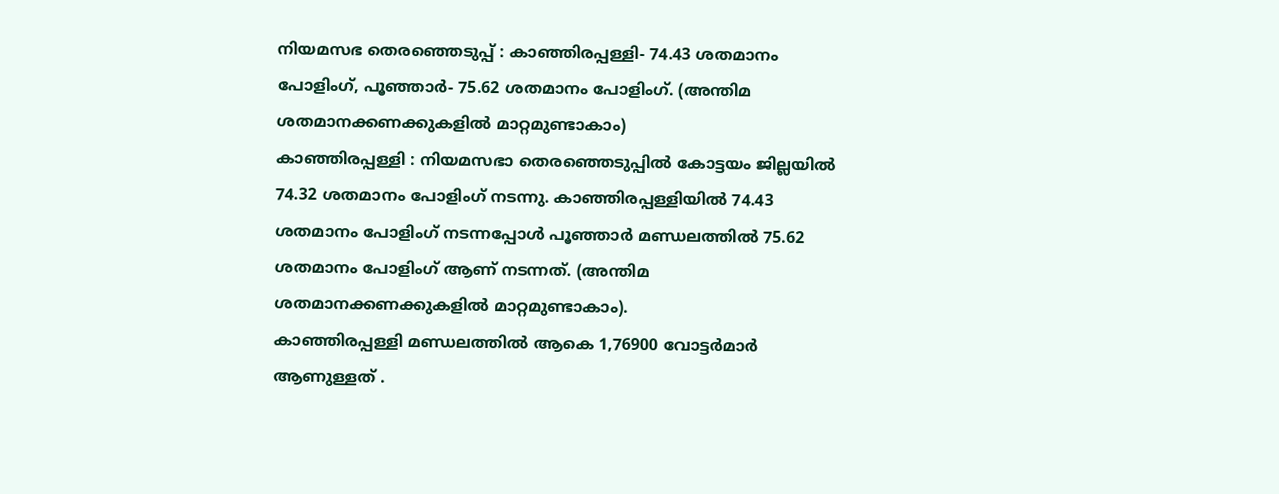നിയമസഭ തെരഞ്ഞെടുപ്പ് : കാഞ്ഞിരപ്പള്ളി- 74.43 ശതമാനം പോളിംഗ്, പൂഞ്ഞാർ- 75.62 ശതമാനം പോളിംഗ്. (അന്തിമ ശതമാനക്കണക്കുകളിൽ മാറ്റമുണ്ടാകാം)
കാഞ്ഞിരപ്പള്ളി : നിയമസഭാ തെരഞ്ഞെടുപ്പിൽ കോട്ടയം ജില്ലയിൽ 74.32 ശതമാനം പോളിംഗ് നടന്നു. കാഞ്ഞിരപ്പള്ളിയിൽ 74.43 ശതമാനം പോളിംഗ് നടന്നപ്പോൾ പൂഞ്ഞാർ മണ്ഡലത്തിൽ 75.62 ശതമാനം പോളിംഗ് ആണ് നടന്നത്. (അന്തിമ ശതമാനക്കണക്കുകളിൽ മാറ്റമുണ്ടാകാം).
കാഞ്ഞിരപ്പള്ളി മണ്ഡലത്തിൽ ആകെ 1,76900 വോട്ടർമാർ ആണുള്ളത് .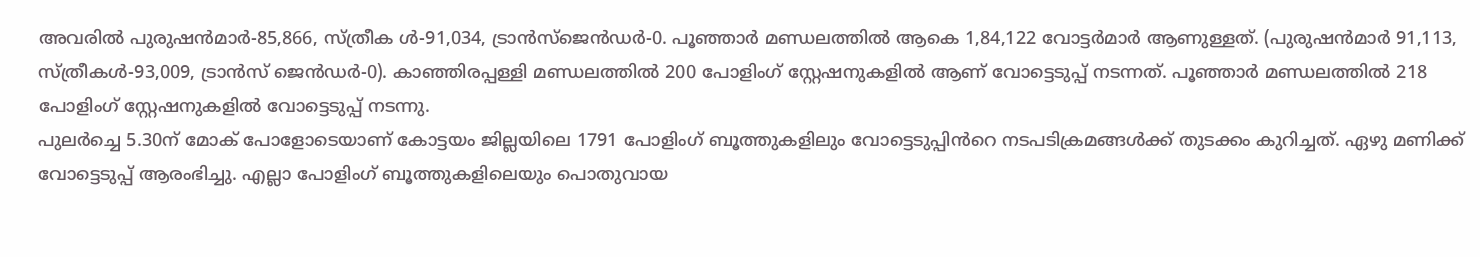അവരിൽ പുരുഷൻമാർ-85,866, സ്ത്രീക ൾ-91,034, ട്രാൻസ്ജെൻഡർ-0. പൂഞ്ഞാർ മണ്ഡലത്തിൽ ആകെ 1,84,122 വോട്ടർമാർ ആണുള്ളത്. (പുരുഷൻമാർ 91,113, സ്ത്രീകൾ-93,009, ട്രാൻസ് ജെൻഡർ-0). കാഞ്ഞിരപ്പള്ളി മണ്ഡലത്തിൽ 200 പോളിംഗ് സ്റ്റേഷനുകളിൽ ആണ് വോട്ടെടുപ്പ് നടന്നത്. പൂഞ്ഞാർ മണ്ഡലത്തിൽ 218 പോളിംഗ് സ്റ്റേഷനുകളിൽ വോട്ടെടുപ്പ് നടന്നു.
പുലർച്ചെ 5.30ന് മോക് പോളോടെയാണ് കോട്ടയം ജില്ലയിലെ 1791 പോളിംഗ് ബൂത്തുകളിലും വോട്ടെടുപ്പിൻറെ നടപടിക്രമങ്ങൾക്ക് തുടക്കം കുറിച്ചത്. ഏഴു മണിക്ക് വോട്ടെടുപ്പ് ആരംഭിച്ചു. എല്ലാ പോളിംഗ് ബൂത്തുകളിലെയും പൊതുവായ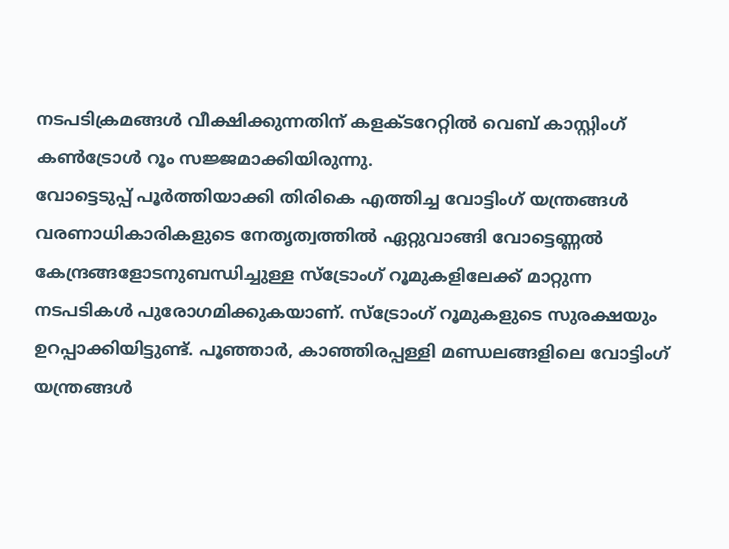നടപടിക്രമങ്ങൾ വീക്ഷിക്കുന്നതിന് കളക്ടറേറ്റിൽ വെബ് കാസ്റ്റിംഗ് കൺട്രോൾ റൂം സജ്ജമാക്കിയിരുന്നു.
വോട്ടെടുപ്പ് പൂർത്തിയാക്കി തിരികെ എത്തിച്ച വോട്ടിംഗ് യന്ത്രങ്ങൾ വരണാധികാരികളുടെ നേതൃത്വത്തിൽ ഏറ്റുവാങ്ങി വോട്ടെണ്ണൽ കേന്ദ്രങ്ങളോടനുബന്ധിച്ചുള്ള സ്ട്രോംഗ് റൂമുകളിലേക്ക് മാറ്റുന്ന നടപടികൾ പുരോഗമിക്കുകയാണ്. സ്ട്രോംഗ് റൂമുകളുടെ സുരക്ഷയും ഉറപ്പാക്കിയിട്ടുണ്ട്. പൂഞ്ഞാർ, കാഞ്ഞിരപ്പള്ളി മണ്ഡലങ്ങളിലെ വോട്ടിംഗ് യന്ത്രങ്ങൾ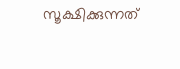സൂക്ഷിക്കുന്നത്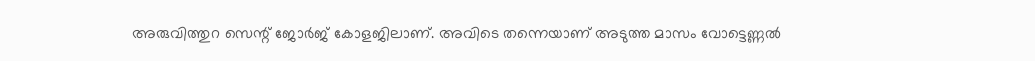അരുവിത്തുറ സെന്റ് ജോർജ് കോളജിലാണ്. അവിടെ തന്നെയാണ് അടുത്ത മാസം വോട്ടെണ്ണൽ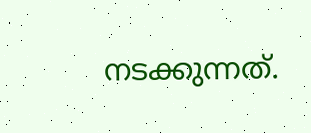നടക്കുന്നത്.